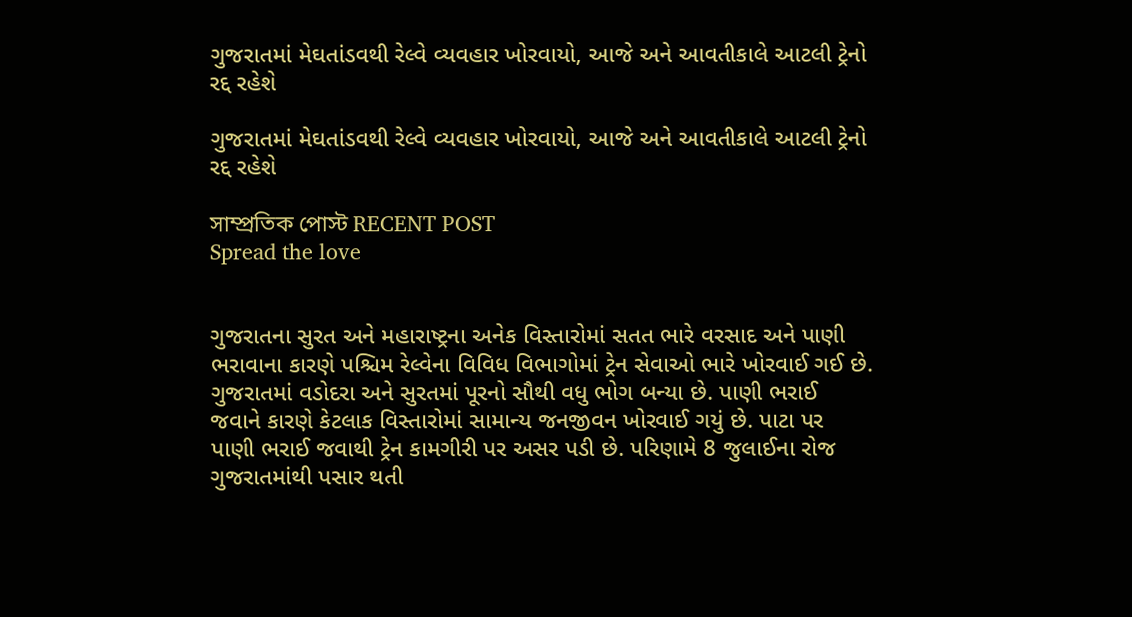ગુજરાતમાં મેઘતાંડવથી રેલ્વે વ્યવહાર ખોરવાયો, આજે અને આવતીકાલે આટલી ટ્રેનો રદ્દ રહેશે

ગુજરાતમાં મેઘતાંડવથી રેલ્વે વ્યવહાર ખોરવાયો, આજે અને આવતીકાલે આટલી ટ્રેનો રદ્દ રહેશે

সাম্প্রতিক পোস্ট RECENT POST
Spread the love


ગુજરાતના સુરત અને મહારાષ્ટ્રના અનેક વિસ્તારોમાં સતત ભારે વરસાદ અને પાણી ભરાવાના કારણે પશ્ચિમ રેલ્વેના વિવિધ વિભાગોમાં ટ્રેન સેવાઓ ભારે ખોરવાઈ ગઈ છે. ગુજરાતમાં વડોદરા અને સુરતમાં પૂરનો સૌથી વધુ ભોગ બન્યા છે. પાણી ભરાઈ જવાને કારણે કેટલાક વિસ્તારોમાં સામાન્ય જનજીવન ખોરવાઈ ગયું છે. પાટા પર પાણી ભરાઈ જવાથી ટ્રેન કામગીરી પર અસર પડી છે. પરિણામે 8 જુલાઈના રોજ ગુજરાતમાંથી પસાર થતી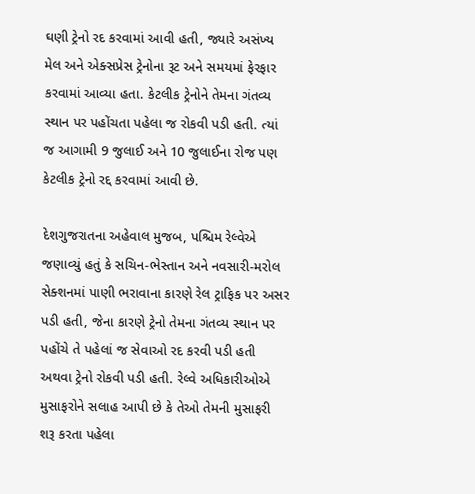ઘણી ટ્રેનો રદ કરવામાં આવી હતી, જ્યારે અસંખ્ય મેલ અને એક્સપ્રેસ ટ્રેનોના રૂટ અને સમયમાં ફેરફાર કરવામાં આવ્યા હતા. કેટલીક ટ્રેનોને તેમના ગંતવ્ય સ્થાન પર પહોંચતા પહેલા જ રોકવી પડી હતી. ત્યાં જ આગામી 9 જુલાઈ અને 10 જુલાઈના રોજ પણ કેટલીક ટ્રેનો રદ્દ કરવામાં આવી છે.

દેશગુજરાતના અહેવાલ મુજબ, પશ્ચિમ રેલ્વેએ જણાવ્યું હતું કે સચિન-ભેસ્તાન અને નવસારી-મરોલ સેક્શનમાં પાણી ભરાવાના કારણે રેલ ટ્રાફિક પર અસર પડી હતી, જેના કારણે ટ્રેનો તેમના ગંતવ્ય સ્થાન પર પહોંચે તે પહેલાં જ સેવાઓ રદ કરવી પડી હતી અથવા ટ્રેનો રોકવી પડી હતી. રેલ્વે અધિકારીઓએ મુસાફરોને સલાહ આપી છે કે તેઓ તેમની મુસાફરી શરૂ કરતા પહેલા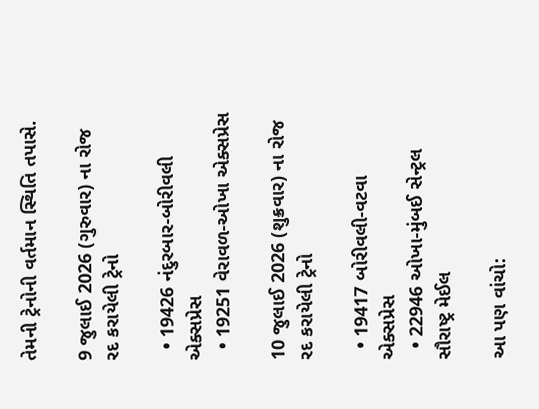તેમની ટ્રેનોની વર્તમાન સ્થિતિ તપાસે.

9 જુલાઈ 2026 (ગુરુવાર) ના રોજ રદ કરાયેલી ટ્રેનો

  • 19426 નંદુરબાર-બોરીવલી એક્સપ્રેસ
  • 19251 વેરાવળ-ઓખા એક્સપ્રેસ

10 જુલાઈ 2026 (શુક્રવાર) ના રોજ રદ કરાયેલી ટ્રેનો

  • 19417 બોરીવલી-વટવા એક્સપ્રેસ
  • 22946 ઓખા-મુંબઈ સેન્ટ્રલ સૌરાષ્ટ્ર મેઈલ

આ પણ વાંચો: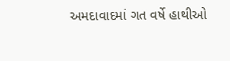અમદાવાદમાં ગત વર્ષે હાથીઓ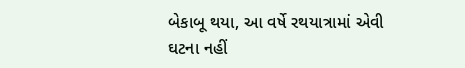બેકાબૂ થયા, આ વર્ષે રથયાત્રામાં એવી ઘટના નહીં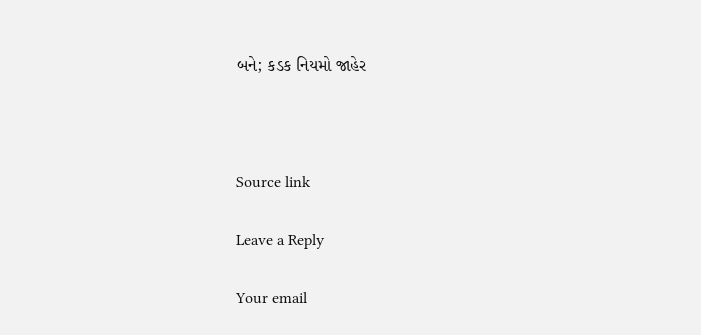બને; કડક નિયમો જાહેર



Source link

Leave a Reply

Your email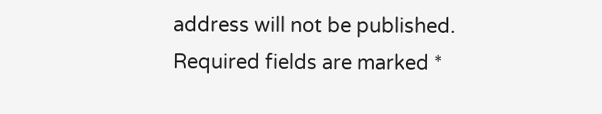address will not be published. Required fields are marked *